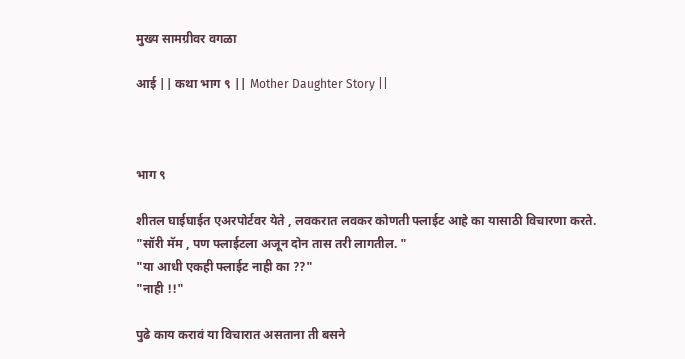मुख्य सामग्रीवर वगळा

आई || कथा भाग ९ || Mother Daughter Story ||



भाग ९

शीतल घाईघाईत एअरपोर्टवर येते , लवकरात लवकर कोणती फ्लाईट आहे का यासाठी विचारणा करते.
"सॉरी मॅम , पण फ्लाईटला अजून दोन तास तरी लागतील. "
"या आधी एकही फ्लाईट नाही का ??"
"नाही !!"

पुढे काय करावं या विचारात असताना ती बसने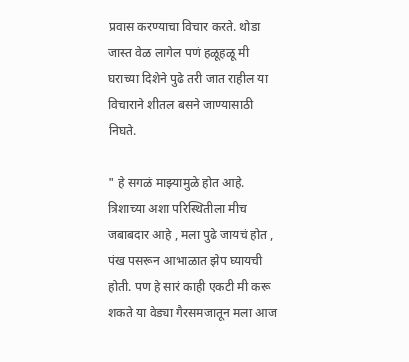प्रवास करण्याचा विचार करते. थोडा जास्त वेळ लागेल पणं हळूहळू मी घराच्या दिशेने पुढे तरी जात राहील या विचाराने शीतल बसने जाण्यासाठी निघते.

" हे सगळं माझ्यामुळे होत आहे. त्रिशाच्या अशा परिस्थितीला मीच जबाबदार आहे , मला पुढे जायचं होत , पंख पसरून आभाळात झेप घ्यायची होती. पण हे सारं काही एकटी मी करू शकते या वेड्या गैरसमजातून मला आज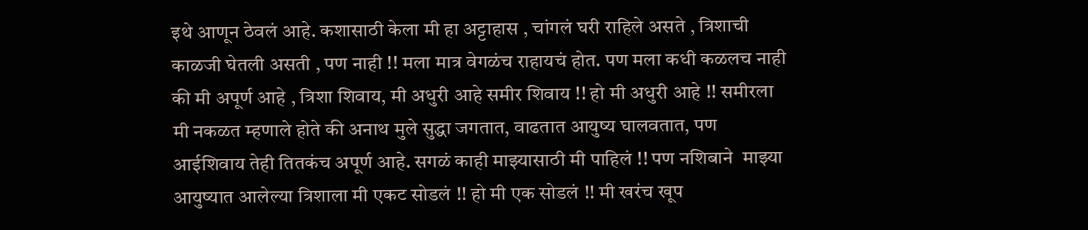इथे आणून ठेवलं आहे. कशासाठी केला मी हा अट्टाहास , चांगलं घरी राहिले असते , त्रिशाची काळजी घेतली असती , पण नाही !! मला मात्र वेगळंच राहायचं होत. पण मला कधी कळलच नाही की मी अपूर्ण आहे , त्रिशा शिवाय, मी अधुरी आहे समीर शिवाय !! हो मी अधुरी आहे !! समीरला मी नकळत म्हणाले होते की अनाथ मुले सुद्धा जगतात, वाढतात आयुष्य घालवतात, पण आईशिवाय तेही तितकंच अपूर्ण आहे. सगळं काही माझ्यासाठी मी पाहिलं !! पण नशिबाने  माझ्या आयुष्यात आलेल्या त्रिशाला मी एकट सोडलं !! हो मी एक सोडलं !! मी खरंच खूप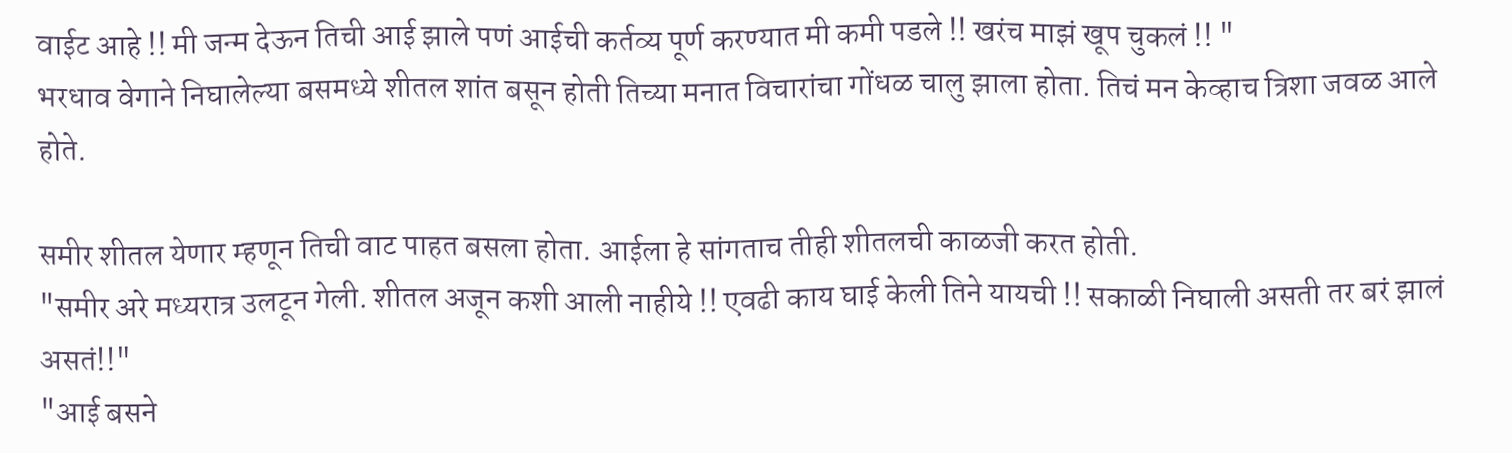वाईट आहे !! मी जन्म देऊन तिची आई झाले पणं आईची कर्तव्य पूर्ण करण्यात मी कमी पडले !! खरंच माझं खूप चुकलं !! "
भरधाव वेगाने निघालेल्या बसमध्ये शीतल शांत बसून होती तिच्या मनात विचारांचा गोंधळ चालु झाला होता. तिचं मन केव्हाच त्रिशा जवळ आले होते.

समीर शीतल येणार म्हणून तिची वाट पाहत बसला होता. आईला हे सांगताच तीही शीतलची काळजी करत होती.
"समीर अरे मध्यरात्र उलटून गेली. शीतल अजून कशी आली नाहीये !! एवढी काय घाई केली तिने यायची !! सकाळी निघाली असती तर बरं झालं असतं!!"
"आई बसने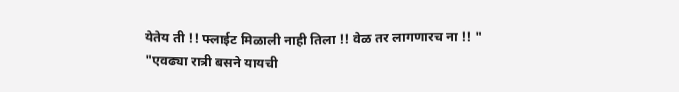येतेय ती !! फ्लाईट मिळाली नाही तिला !! वेळ तर लागणारच ना !! "
"एवढ्या रात्री बसने यायची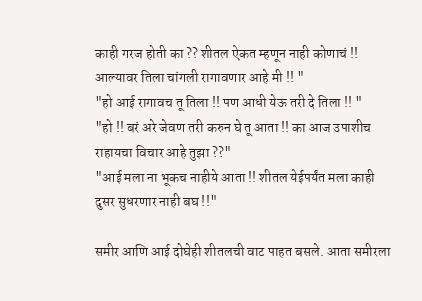काही गरज होती का ?? शीतल ऐकत म्हणून नाही कोणाचं !! आल्यावर तिला चांगली रागावणार आहे मी !! "
"हो आई रागावच तू तिला !! पण आधी येऊ तरी दे तिला !! "
"हो !! बरं अरे जेवण तरी करुन घे तू आता !! का आज उपाशीच राहायचा विचार आहे तुझा ??"
"आई मला ना भूकच नाहीये आता !! शीतल येईपर्यंत मला काही दुसर सुधरणार नाही बघ !!"

समीर आणि आई दोघेही शीतलची वाट पाहत बसले. आता समीरला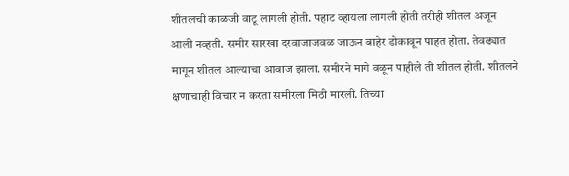शीतलची काळजी वाटू लागली होती. पहाट व्हायला लागली होती तरीही शीतल अजून आली नव्हती. समीर सारखा दरवाजाजवळ जाऊन बाहेर डोकावून पाहत होता. तेवढ्यात मागून शीतल आल्याचा आवाज झाला. समीरने मागे वळून पाहीले ती शीतल होती. शीतलने क्षणाचाही विचार न करता समीरला मिठी मारली. तिच्या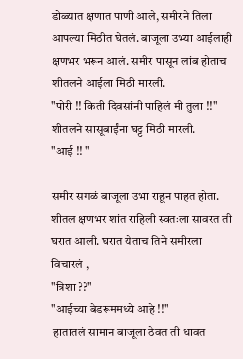डोळ्यात क्षणात पाणी आले, समीरने तिला आपल्या मिठीत घेतलं. बाजूला उभ्या आईलाही क्षणभर भरून आलं. समीर पासून लांब होताच शीतलने आईला मिठी मारली.
"पोरी !! किती दिवसांनी पाहिलं मी तुला !!"
शीतलने सासूबाईंना घट्ट मिठी मारली.
"आई !! "

समीर सगळं बाजूला उभा राहून पाहत होता. शीतल क्षणभर शांत राहिली स्वतःला सावरत ती घरात आली. घरात येताच तिने समीरला विचारलं ,
"त्रिशा ??"
"आईच्या बेडरूममध्ये आहे !!"
 हातातलं सामान बाजूला ठेवत ती धावत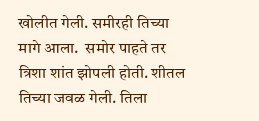खोलीत गेली. समीरही तिच्या मागे आला.  समोर पाहते तर त्रिशा शांत झोपली होती. शीतल तिच्या जवळ गेली. तिला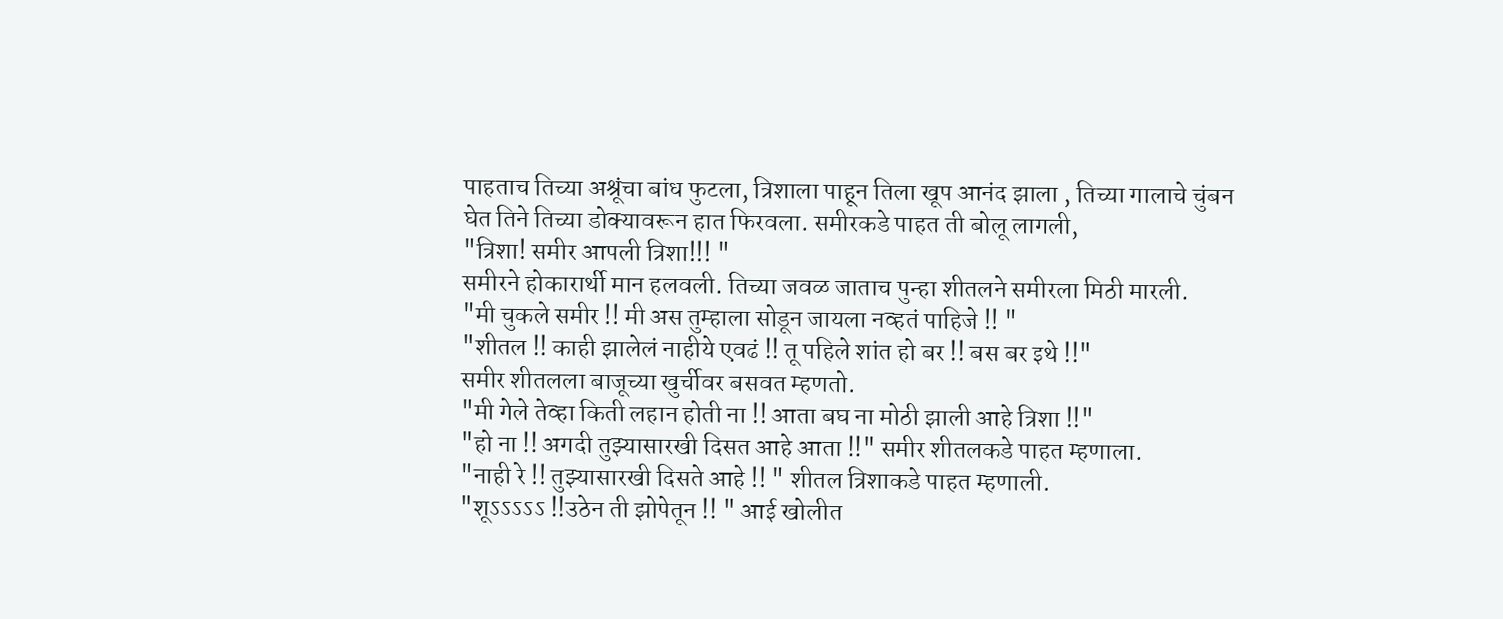पाहताच तिच्या अश्रूंचा बांध फुटला, त्रिशाला पाहून तिला खूप आनंद झाला , तिच्या गालाचे चुंबन घेत तिने तिच्या डोक्यावरून हात फिरवला. समीरकडे पाहत ती बोलू लागली,
"त्रिशा! समीर आपली त्रिशा!!! "
समीरने होकारार्थी मान हलवली. तिच्या जवळ जाताच पुन्हा शीतलने समीरला मिठी मारली.
"मी चुकले समीर !! मी अस तुम्हाला सोडून जायला नव्हतं पाहिजे !! "
"शीतल !! काही झालेलं नाहीये एवढं !! तू पहिले शांत हो बर !! बस बर इथे !!"
समीर शीतलला बाजूच्या खुर्चीवर बसवत म्हणतो.
"मी गेले तेव्हा किती लहान होती ना !! आता बघ ना मोठी झाली आहे त्रिशा !!"
"हो ना !! अगदी तुझ्यासारखी दिसत आहे आता !!" समीर शीतलकडे पाहत म्हणाला.
"नाही रे !! तुझ्यासारखी दिसते आहे !! " शीतल त्रिशाकडे पाहत म्हणाली.
"शूऽऽऽऽऽ !!उठेन ती झोपेतून !! " आई खोलीत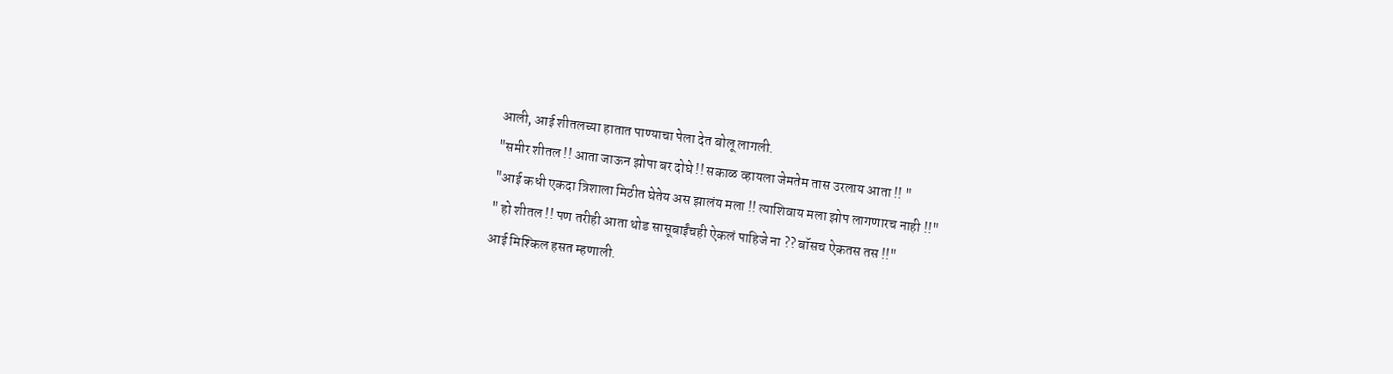आली, आई शीतलच्या हातात पाण्याचा पेला देत बोलू लागली.
"समीर शीतल !! आता जाऊन झोपा बर दोघे !! सकाळ व्हायला जेमतेम तास उरलाय आता !! "
"आई कधी एकदा त्रिशाला मिठीत घेतेय अस झालंय मला !! त्याशिवाय मला झोप लागणारच नाही !!"
" हो शीतल !! पण तरीही आता थोड सासूबाईंचही ऐकलं पाहिजे ना ?? बॉसच ऐकतस तस !!"
आई मिश्किल हसत म्हणाली.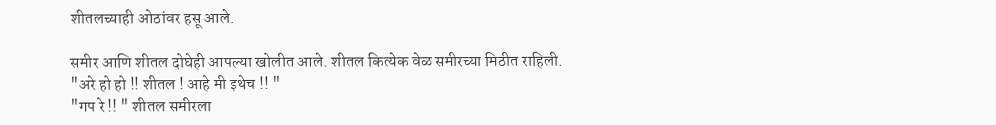शीतलच्याही ओठांवर हसू आले.

समीर आणि शीतल दोघेही आपल्या खोलीत आले. शीतल कित्येक वेळ समीरच्या मिठीत राहिली.
"अरे हो हो !! शीतल ! आहे मी इथेच !! "
"गप रे !! " शीतल समीरला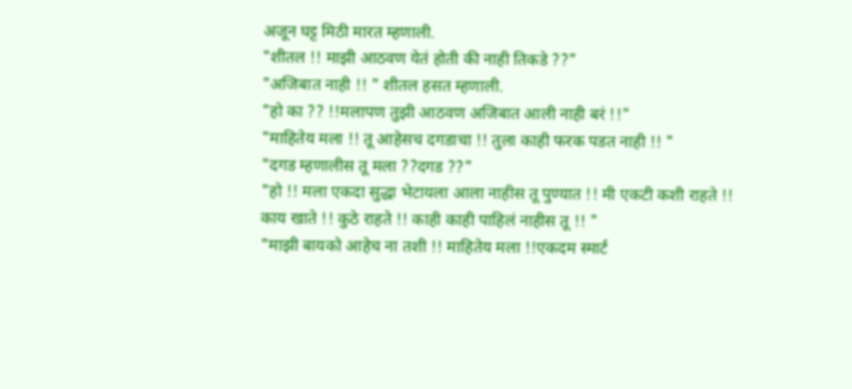अजून घट्ट मिठी मारत म्हणाली.
"शीतल !! माझी आठवण येतं होती की नाही तिकडे ??"
"अजिबात नाही !! " शीतल हसत म्हणाली.
"हो का ?? !!मलापण तुझी आठवण अजिबात आली नाही बरं !!"
"माहितेय मला !! तू आहेसच दगडाचा !! तुला काही फरक पडत नाही !! "
"दगड म्हणालीस तू मला ??दगड ??"
"हो !! मला एकदा सुद्धा भेटायला आला नाहीस तू पुण्यात !! मी एकटी कशी राहते !! काय खाते !! कुठे राहते !! काही काही पाहिलं नाहीस तू !! "
"माझी बायको आहेच ना तशी !! माहितेय मला !!एकदम स्मार्ट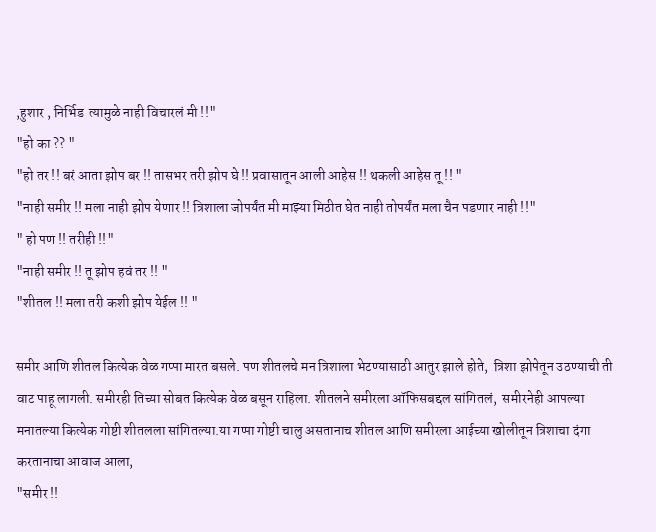,हुशार , निर्भिड  त्यामुळे नाही विचारलं मी !!"
"हो का ?? "
"हो तर !! बरं आता झोप बर !! तासभर तरी झोप घे !! प्रवासातून आली आहेस !! थकली आहेस तू !! "
"नाही समीर !! मला नाही झोप येणार !! त्रिशाला जोपर्यंत मी माझ्या मिठीत घेत नाही तोपर्यंत मला चैन पडणार नाही !!"
" हो पण !! तरीही !!"
"नाही समीर !! तू झोप हवं तर !! "
"शीतल !! मला तरी कशी झोप येईल !! "

समीर आणि शीतल कित्येक वेळ गप्पा मारत बसले. पण शीतलचे मन त्रिशाला भेटण्यासाठी आतुर झाले होते,  त्रिशा झोपेतून उठण्याची ती वाट पाहू लागली. समीरही तिच्या सोबत कित्येक वेळ बसून राहिला. शीतलने समीरला ऑफिसबद्दल सांगितलं,  समीरनेही आपल्या मनातल्या कित्येक गोष्टी शीतलला सांगितल्या.या गप्पा गोष्टी चालु असतानाच शीतल आणि समीरला आईच्या खोलीतून त्रिशाचा दंगा करतानाचा आवाज आला,
"समीर !!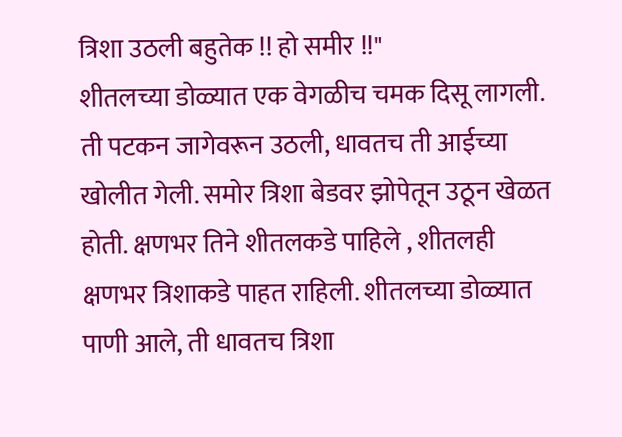त्रिशा उठली बहुतेक !! हो समीर !!"
शीतलच्या डोळ्यात एक वेगळीच चमक दिसू लागली. ती पटकन जागेवरून उठली, धावतच ती आईच्या खोलीत गेली. समोर त्रिशा बेडवर झोपेतून उठून खेळत होती. क्षणभर तिने शीतलकडे पाहिले , शीतलही क्षणभर त्रिशाकडे पाहत राहिली. शीतलच्या डोळ्यात पाणी आले, ती धावतच त्रिशा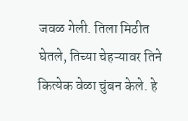जवळ गेली. तिला मिठीत घेतले, तिच्या चेहऱ्यावर तिने कित्येक वेळा चुंबन केले. हे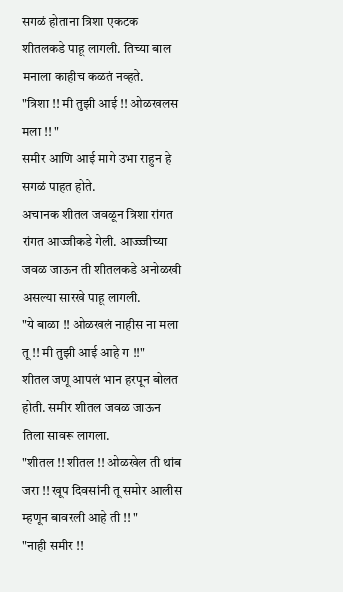सगळं होताना त्रिशा एकटक शीतलकडे पाहू लागली. तिच्या बाल मनाला काहीच कळतं नव्हते.
"त्रिशा !! मी तुझी आई !! ओळखलस मला !! "
समीर आणि आई मागे उभा राहुन हे सगळं पाहत होते.
अचानक शीतल जवळून त्रिशा रांगत रांगत आज्जीकडे गेली. आज्ज्जीच्या जवळ जाऊन ती शीतलकडे अनोळखी असल्या सारखे पाहू लागली.
"ये बाळा !! ओळखलं नाहीस ना मला तू !! मी तुझी आई आहे ग !!"
शीतल जणू आपलं भान हरपून बोलत होती. समीर शीतल जवळ जाऊन तिला सावरू लागला.
"शीतल !! शीतल !! ओळखेल ती थांब जरा !! खूप दिवसांनी तू समोर आलीस म्हणून बावरली आहे ती !! "
"नाही समीर !!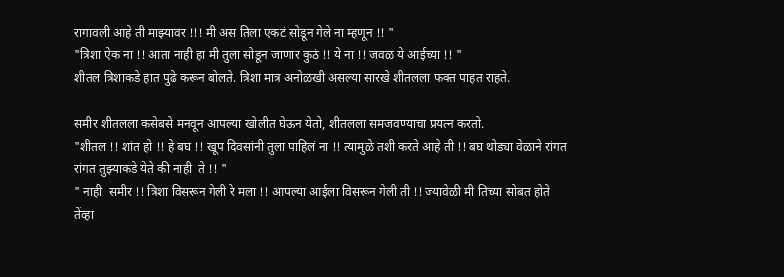रागावली आहे ती माझ्यावर !!! मी अस तिला एकटं सोडून गेले ना म्हणून !! "
"त्रिशा ऐक ना !! आता नाही हा मी तुला सोडून जाणार कुठं !! ये ना !! जवळ ये आईच्या !! "
शीतल त्रिशाकडे हात पुढे करून बोलते. त्रिशा मात्र अनोळखी असल्या सारखे शीतलला फक्त पाहत राहते.

समीर शीतलला कसेबसे मनवून आपल्या खोलीत घेऊन येतो, शीतलला समजवण्याचा प्रयत्न करतो.
"शीतल !! शांत हो !! हे बघ !! खूप दिवसांनी तुला पाहिलं ना !! त्यामुळे तशी करते आहे ती !! बघ थोड्या वेळाने रांगत रांगत तुझ्याकडे येते की नाही  ते !! "
" नाही  समीर !! त्रिशा विसरून गेली रे मला !! आपल्या आईला विसरून गेली ती !! ज्यावेळी मी तिच्या सोबत होते तेंव्हा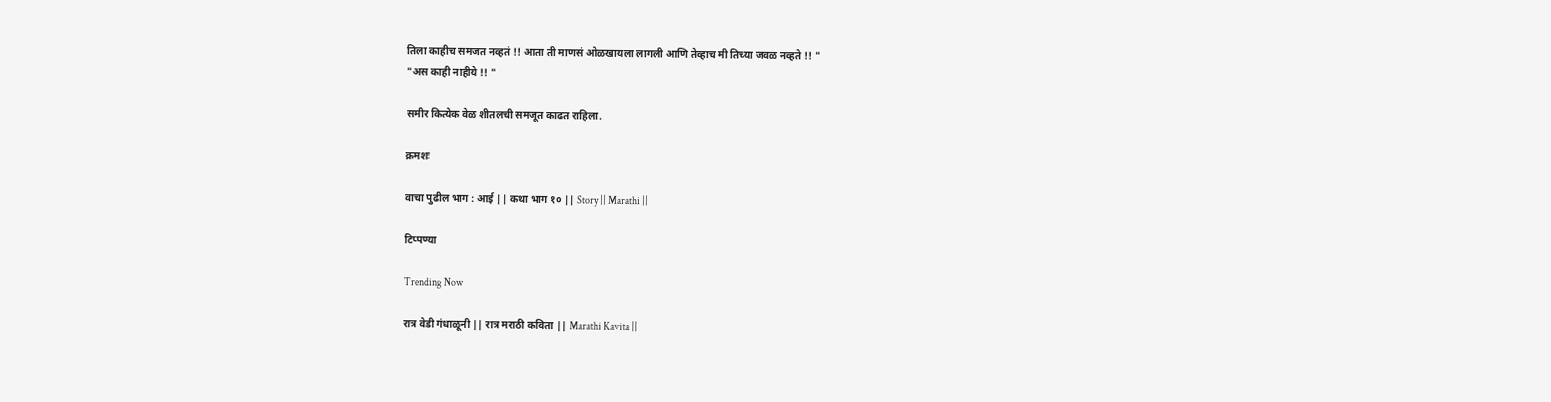तिला काहीच समजत नव्हतं !! आता ती माणसं ओळखायला लागली आणि तेव्हाच मी तिच्या जवळ नव्हते !! "
"अस काही नाहीये !! "

समीर कित्येक वेळ शीतलची समजूत काढत राहिला.

क्रमशः

वाचा पुढील भाग : आई || कथा भाग १० || Story || Marathi ||

टिप्पण्या

Trending Now

रात्र वेडी गंधाळूनी || रात्र मराठी कविता || Marathi Kavita ||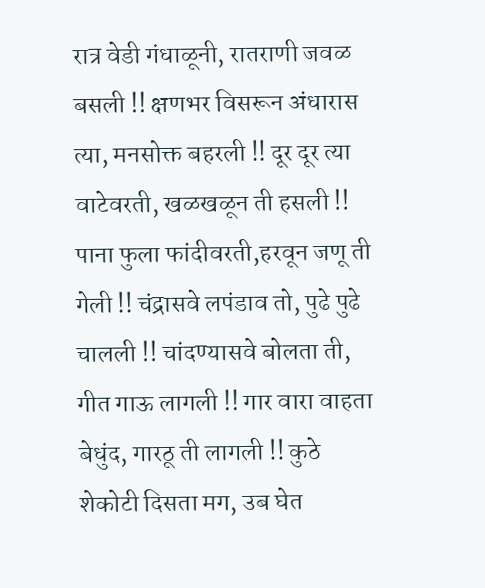रात्र वेडी गंधाळूनी, रातराणी जवळ बसली !! क्षणभर विसरून अंधारास त्या, मनसोक्त बहरली !! दूर दूर त्या वाटेवरती, खळखळून ती हसली !! पाना फुला फांदीवरती,हरवून जणू ती गेली !! चंद्रासवे लपंडाव तो, पुढे पुढे चालली !! चांदण्यासवे बोलता ती, गीत गाऊ लागली !! गार वारा वाहता बेधुंद, गारठू ती लागली !! कुठे शेकोटी दिसता मग, उब घेत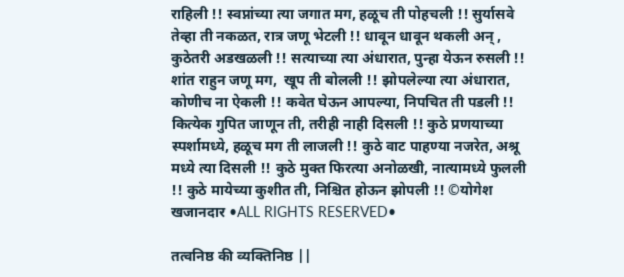राहिली !! स्वप्नांच्या त्या जगात मग, हळूच ती पोहचली !! सुर्यासवे तेव्हा ती नकळत, रात्र जणू भेटली !! धावून धावून थकली अन् , कुठेतरी अडखळली !! सत्याच्या त्या अंधारात, पुन्हा येऊन रुसली !! शांत राहुन जणू मग,  खूप ती बोलली !! झोपलेल्या त्या अंधारात, कोणीच ना ऐकली !! कवेत घेऊन आपल्या, निपचित ती पडली !! कित्येक गुपित जाणून ती, तरीही नाही दिसली !! कुठे प्रणयाच्या स्पर्शामध्ये, हळूच मग ती लाजली !! कुठे वाट पाहण्या नजरेत, अश्रू मध्ये त्या दिसली !! कुठे मुक्त फिरत्या अनोळखी, नात्यामध्ये फुलली !! कुठे मायेच्या कुशीत ती, निश्चित होऊन झोपली !! ©योगेश खजानदार •ALL RIGHTS RESERVED•

तत्वनिष्ठ की व्यक्तिनिष्ठ ||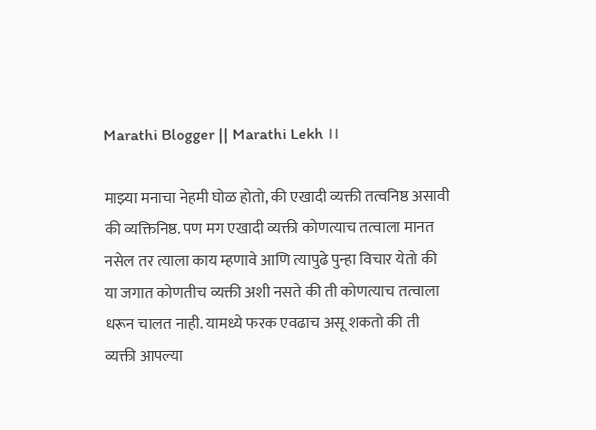Marathi Blogger || Marathi Lekh ।।

माझ्या मनाचा नेहमी घोळ होतो, की एखादी व्यक्ती तत्वनिष्ठ असावी की व्यक्तिनिष्ठ. पण मग एखादी व्यक्ती कोणत्याच तत्वाला मानत नसेल तर त्याला काय म्हणावे आणि त्यापुढे पुन्हा विचार येतो की या जगात कोणतीच व्यक्ती अशी नसते की ती कोणत्याच तत्वाला धरून चालत नाही. यामध्ये फरक एवढाच असू शकतो की ती व्यक्ती आपल्या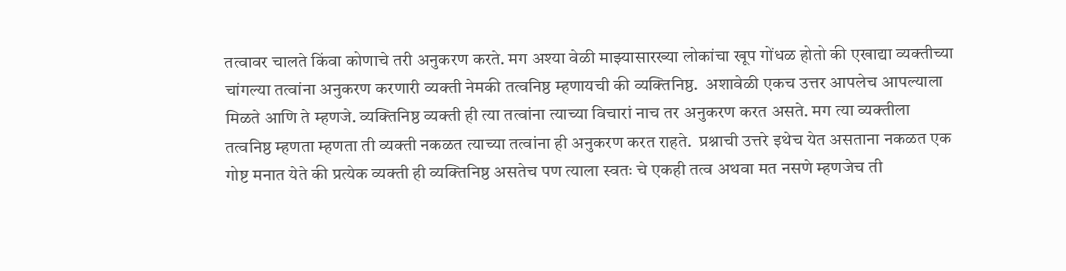तत्वावर चालते किंवा कोणाचे तरी अनुकरण करते. मग अश्या वेळी माझ्यासारख्या लोकांचा खूप गोंधळ होतो की एखाद्या व्यक्तीच्या चांगल्या तत्वांना अनुकरण करणारी व्यक्ती नेमकी तत्वनिष्ठ म्हणायची की व्यक्तिनिष्ठ.  अशावेळी एकच उत्तर आपलेच आपल्याला मिळते आणि ते म्हणजे. व्यक्तिनिष्ठ व्यक्ती ही त्या तत्वांना त्याच्या विचारां नाच तर अनुकरण करत असते. मग त्या व्यक्तीला तत्वनिष्ठ म्हणता म्हणता ती व्यक्ती नकळत त्याच्या तत्वांना ही अनुकरण करत राहते.  प्रश्नाची उत्तरे इथेच येत असताना नकळत एक गोष्ट मनात येते की प्रत्येक व्यक्ती ही व्यक्तिनिष्ठ असतेच पण त्याला स्वतः चे एकही तत्व अथवा मत नसणे म्हणजेच ती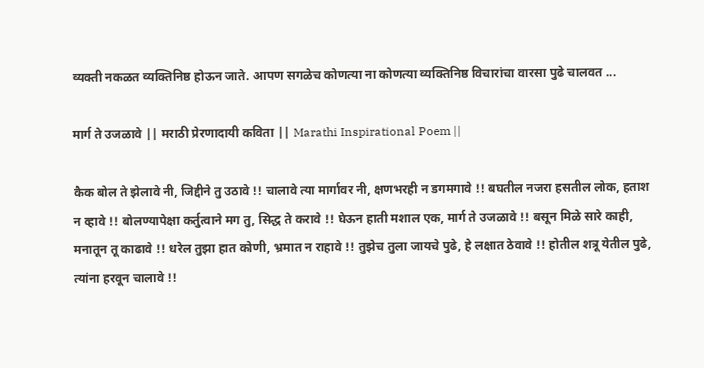व्यक्ती नकळत व्यक्तिनिष्ठ होऊन जाते. आपण सगळेच कोणत्या ना कोणत्या व्यक्तिनिष्ठ विचारांचा वारसा पुढे चालवत ...

मार्ग ते उजळावे || मराठी प्रेरणादायी कविता || Marathi Inspirational Poem ||

कैक बोल ते झेलावे नी, जिद्दीने तु उठावे !! चालावे त्या मार्गावर नी, क्षणभरही न डगमगावे !! बघतील नजरा हसतील लोक, हताश न व्हावे !! बोलण्यापेक्षा कर्तुत्वाने मग तु, सिद्ध ते करावे !! घेऊन हाती मशाल एक, मार्ग ते उजळावे !! बसून मिळे सारे काही, मनातून तू काढावे !! धरेल तुझा हात कोणी, भ्रमात न राहावे !! तुझेच तुला जायचे पुढे, हे लक्षात ठेवावे !! होतील शत्रू येतील पुढे, त्यांना हरवून चालावे !!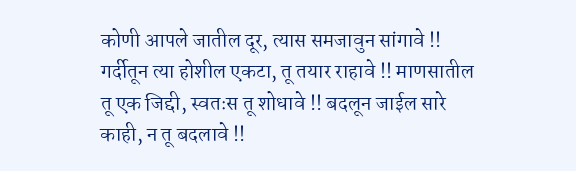कोणी आपले जातील दूर, त्यास समजावुन सांगावे !! गर्दीतून त्या होशील एकटा, तू तयार राहावे !! माणसातील तू एक जिद्दी, स्वतःस तू शोधावे !! बदलून जाईल सारे काही, न तू बदलावे !!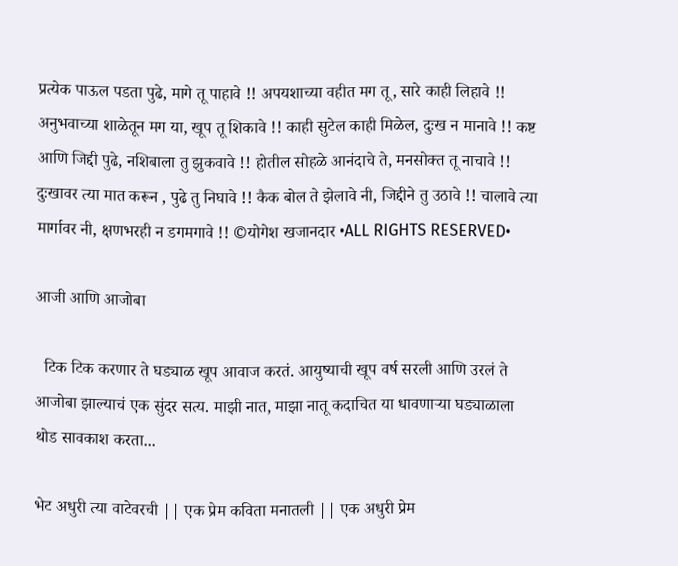प्रत्येक पाऊल पडता पुढे, मागे तू पाहावे !! अपयशाच्या वहीत मग तू, सारे काही लिहावे !! अनुभवाच्या शाळेतून मग या, खूप तू शिकावे !! काही सुटेल काही मिळेल, दुःख न मानावे !! कष्ट आणि जिद्दी पुढे, नशिबाला तु झुकवावे !! होतील सोहळे आनंदाचे ते, मनसोक्त तू नाचावे !! दुःखावर त्या मात करून , पुढे तु निघावे !! कैक बोल ते झेलावे नी, जिद्दीने तु उठावे !! चालावे त्या मार्गावर नी, क्षणभरही न डगमगावे !! ©योगेश खजानदार •ALL RIGHTS RESERVED•

आजी आणि आजोबा

  टिक टिक करणार ते घड्याळ खूप आवाज करतं. आयुष्याची खूप वर्ष सरली आणि उरलं ते आजोबा झाल्याचं एक सुंदर सत्य. माझी नात, माझा नातू कदाचित या धावणाऱ्या घड्याळाला थोड सावकाश करता...

भेट अधुरी त्या वाटेवरची || एक प्रेम कविता मनातली || एक अधुरी प्रेम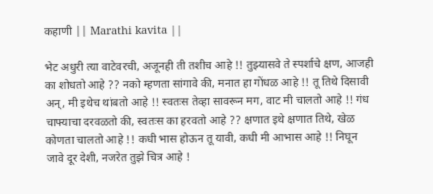कहाणी || Marathi kavita ||

भेट अधुरी त्या वाटेवरची, अजूनही ती तशीच आहे !! तुझ्यासवे ते स्पर्शाचे क्षण, आजही का शोधतो आहे ?? नको म्हणता सांगावे की, मनात हा गोंधळ आहे !! तू तिथे दिसावी अन्, मी इथेच थांबतो आहे !! स्वतःस तेव्हा सावरून मग, वाट मी चालतो आहे !! गंध चाफ्याचा दरवळतो की, स्वतःस का हरवतो आहे ?? क्षणात इथे क्षणात तिथे, खेळ कोणता चालतो आहे !! कधी भास होऊन तू यावी, कधी मी आभास आहे !! निघून जावे दूर देशी, नजरेत तुझे चित्र आहे !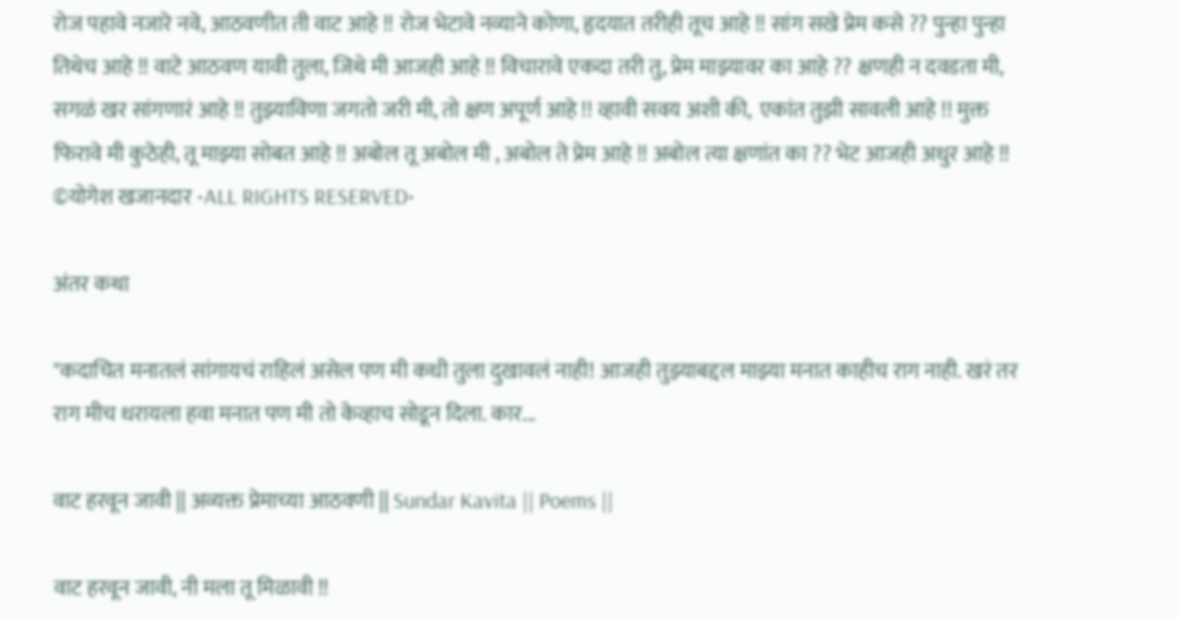रोज पहावे नजारे नवे, आठवणीत ती वाट आहे !! रोज भेटावे नव्याने कोणा, हृदयात तरीही तूच आहे !! सांग सखे प्रेम कसे ?? पुन्हा पुन्हा तिथेच आहे !! वाटे आठवण यावी तुला, जिथे मी आजही आहे !! विचारावे एकदा तरी तु, प्रेम माझ्यावर का आहे ?? क्षणही न दवडता मी, सगळं खर सांगणारं आहे !! तुझ्याविणा जगतो जरी मी, तो क्षण अपूर्ण आहे !! व्हावी सवय अशी की,  एकांत तुझी सावली आहे !! मुक्त फिरावे मी कुठेही, तू माझ्या सोबत आहे !! अबोल तू अबोल मी , अबोल ते प्रेम आहे !! अबोल त्या क्षणांत का ?? भेट आजही अधुर आहे !! ©योगेश खजानदार •ALL RIGHTS RESERVED•

अंतर कथा

"कदाचित मनातलं सांगायचं राहिलं असेल पण मी कधी तुला दुखावलं नाही! आजही तुझ्याबद्दल माझ्या मनात काहीच राग नाही. खरं तर राग मीच धरायला हवा मनात पण मी तो केव्हाच सोडून दिला. कार...

वाट हरवून जावी || अव्यक्त प्रेमाच्या आठवणी || Sundar Kavita || Poems ||

वाट हरवून जावी, नी मला तू मिळावी !!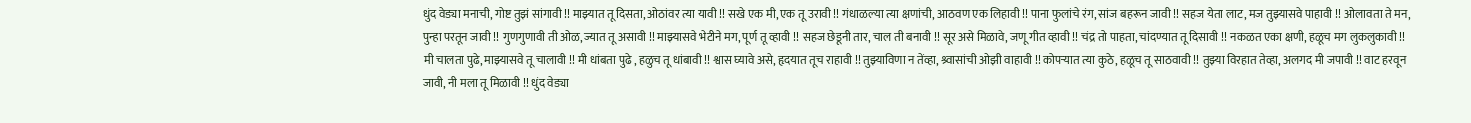धुंद वेड्या मनाची, गोष्ट तुझं सांगावी !! माझ्यात तू दिसता, ओठांवर त्या यावी !! सखे एक मी, एक तू उरावी !! गंधाळल्या त्या क्षणांची, आठवण एक लिहावी !! पाना फुलांचे रंग, सांज बहरून जावी !! सहज येता लाट, मज तुझ्यासवे पाहावी !! ओलावता ते मन, पुन्हा परतून जावी !! गुणगुणावी ती ओळ, ज्यात तू असावी !! माझ्यासवे भेटीने मग, पूर्ण तू व्हावी !! सहज छेडूनी तार, चाल ती बनावी !! सूर असे मिळावे, जणू गीत व्हावी !! चंद्र तो पाहता, चांदण्यात तू दिसावी !! नकळत एका क्षणी, हळूच मग लुकलुकावी !! मी चालता पुढे, माझ्यासवे तू चालावी !! मी धांबता पुढे , हळुच तू धांबावी !! श्वास घ्यावे असे, हृदयात तूच राहावी !! तुझ्याविणा न तेंव्हा, श्र्वासांची ओझी वाहावी !! कोपऱ्यात त्या कुठे, हळूच तू साठवावी !! तुझ्या विरहात तेव्हा, अलगद मी जपावी !! वाट हरवून जावी, नी मला तू मिळावी !! धुंद वेड्या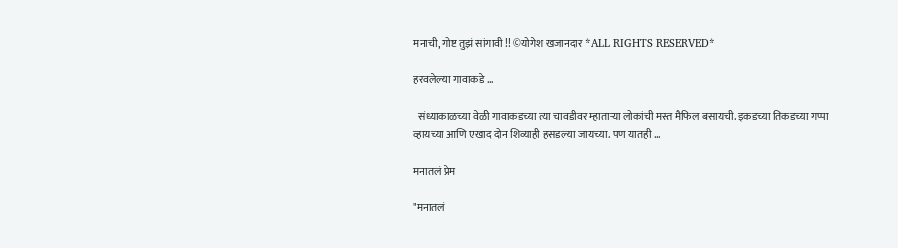मनाची, गोष्ट तुझं सांगावी !! ©योगेश खजानदार *ALL RIGHTS RESERVED*

हरवलेल्या गावाकडे ...

  संध्याकाळच्या वेळी गावाकडच्या त्या चावडीवर म्हाताऱ्या लोकांची मस्त मैफिल बसायची. इकडच्या तिकडच्या गप्पा व्हायच्या आणि एखाद दोन शिव्याही हसडल्या जायच्या. पण यातही ...

मनातलं प्रेम

"मनातलं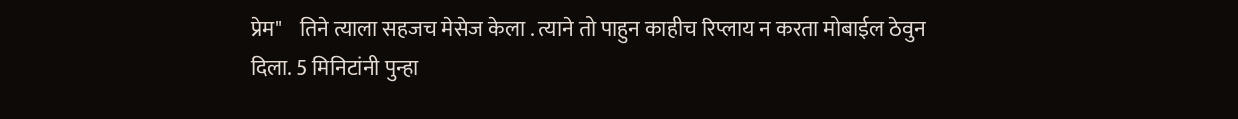प्रेम"    तिने त्याला सहजच मेसेज केला . त्याने तो पाहुन काहीच रिप्लाय न करता मोबाईल ठेवुन दिला. 5 मिनिटांनी पुन्हा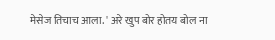मेसेज तिचाच आला. ' अरे खुप बोर होतय बोल ना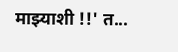माझ्याशी !!' त...